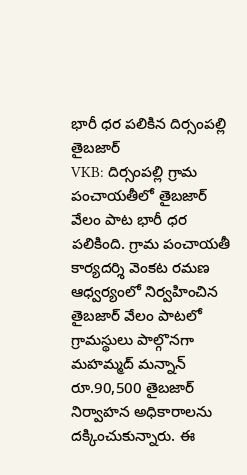భారీ ధర పలికిన దిర్సంపల్లి తైబజార్
VKB: దిర్సంపల్లి గ్రామ పంచాయతీలో తైబజార్ వేలం పాట భారీ ధర పలికింది. గ్రామ పంచాయతీ కార్యదర్శి వెంకట రమణ ఆధ్వర్యంలో నిర్వహించిన తైబజార్ వేలం పాటలో గ్రామస్థులు పాల్గొనగా మహమ్మద్ మన్నాన్ రూ.90,500 తైబజార్ నిర్వాహన అధికారాలను దక్కించుకున్నారు. ఈ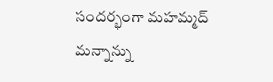సందర్భంగా మహమ్మద్ మన్నాన్ను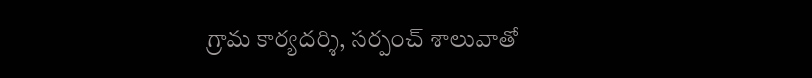గ్రామ కార్యదర్శి, సర్పంచ్ శాలువాతో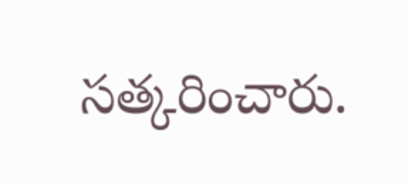సత్కరించారు.